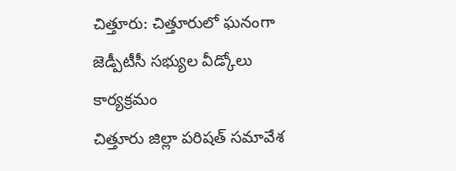చిత్తూరు: చిత్తూరులో ఘనంగా జెడ్పీటీసీ సభ్యుల వీడ్కోలు కార్యక్రమం
చిత్తూరు జిల్లా పరిషత్ సమావేశ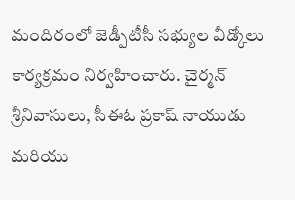మందిరంలో జెడ్పీటీసీ సభ్యుల వీడ్కోలు కార్యక్రమం నిర్వహించారు. చైర్మన్ శ్రీనివాసులు, సీఈఓ ప్రకాష్ నాయుడు మరియు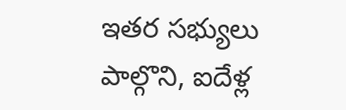ఇతర సభ్యులు పాల్గొని, ఐదేళ్ల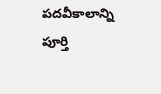పదవీకాలాన్ని పూర్తి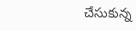చేసుకున్న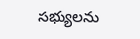సభ్యులను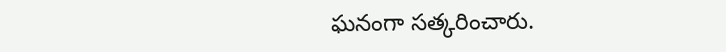ఘనంగా సత్కరించారు.